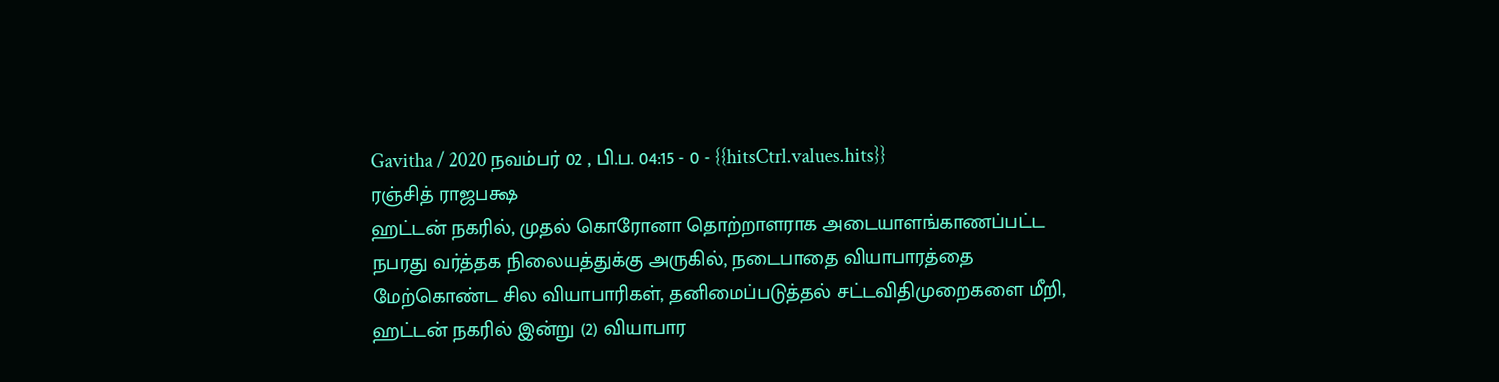Gavitha / 2020 நவம்பர் 02 , பி.ப. 04:15 - 0 - {{hitsCtrl.values.hits}}
ரஞ்சித் ராஜபக்ஷ
ஹட்டன் நகரில், முதல் கொரோனா தொற்றாளராக அடையாளங்காணப்பட்ட நபரது வர்த்தக நிலையத்துக்கு அருகில், நடைபாதை வியாபாரத்தை மேற்கொண்ட சில வியாபாரிகள், தனிமைப்படுத்தல் சட்டவிதிமுறைகளை மீறி, ஹட்டன் நகரில் இன்று (2) வியாபார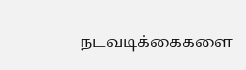நடவடிக்கைகளை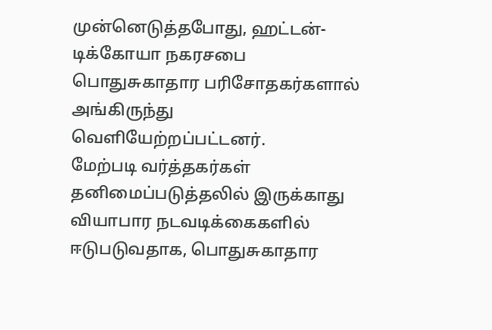முன்னெடுத்தபோது, ஹட்டன்-டிக்கோயா நகரசபை பொதுசுகாதார பரிசோதகர்களால் அங்கிருந்து வெளியேற்றப்பட்டனர்.
மேற்படி வர்த்தகர்கள் தனிமைப்படுத்தலில் இருக்காது வியாபார நடவடிக்கைகளில் ஈடுபடுவதாக, பொதுசுகாதார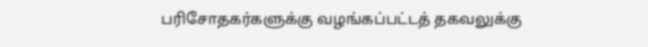பரிசோதகர்களுக்கு வழங்கப்பட்டத் தகவலுக்கு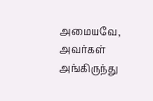அமையவே, அவர்கள் அங்கிருந்து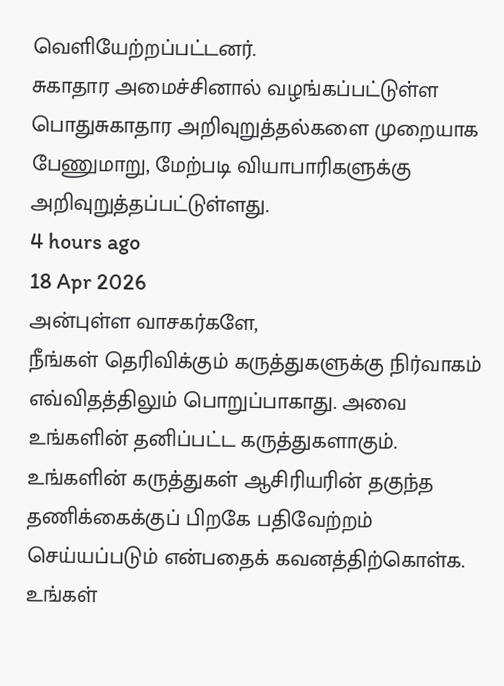வெளியேற்றப்பட்டனர்.
சுகாதார அமைச்சினால் வழங்கப்பட்டுள்ள பொதுசுகாதார அறிவுறுத்தல்களை முறையாக பேணுமாறு, மேற்படி வியாபாரிகளுக்கு அறிவுறுத்தப்பட்டுள்ளது.
4 hours ago
18 Apr 2026
அன்புள்ள வாசகர்களே,
நீங்கள் தெரிவிக்கும் கருத்துகளுக்கு நிர்வாகம் எவ்விதத்திலும் பொறுப்பாகாது. அவை உங்களின் தனிப்பட்ட கருத்துகளாகும். உங்களின் கருத்துகள் ஆசிரியரின் தகுந்த தணிக்கைக்குப் பிறகே பதிவேற்றம் செய்யப்படும் என்பதைக் கவனத்திற்கொள்க. உங்கள்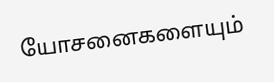யோசனைகளையும்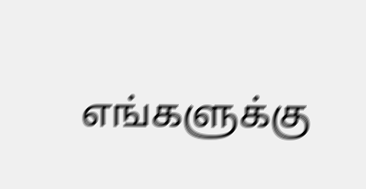எங்களுக்கு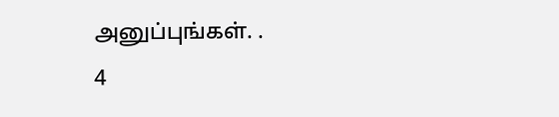அனுப்புங்கள். .
4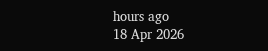hours ago
18 Apr 2026